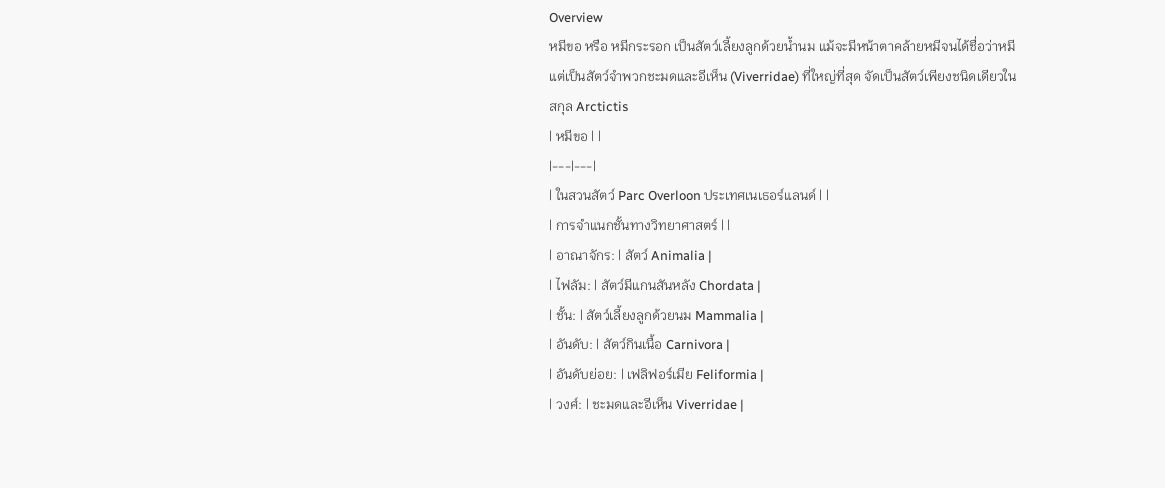Overview
หมีขอ หรือ หมีกระรอก เป็นสัตว์เลี้ยงลูกด้วยน้ำนม แม้จะมีหน้าตาคล้ายหมีจนได้ชื่อว่าหมี แต่เป็นสัตว์จำพวกชะมดและอีเห็น (Viverridae) ที่ใหญ่ที่สุด จัดเป็นสัตว์เพียงชนิดเดียวในสกุล Arctictis
| หมีขอ | |
|---|---|
| ในสวนสัตว์ Parc Overloon ประเทศเนเธอร์แลนด์ | |
| การจำแนกชั้นทางวิทยาศาสตร์ | |
| อาณาจักร: | สัตว์ Animalia |
| ไฟลัม: | สัตว์มีแกนสันหลัง Chordata |
| ชั้น: | สัตว์เลี้ยงลูกด้วยนม Mammalia |
| อันดับ: | สัตว์กินเนื้อ Carnivora |
| อันดับย่อย: | เฟลิฟอร์เมีย Feliformia |
| วงศ์: | ชะมดและอีเห็น Viverridae |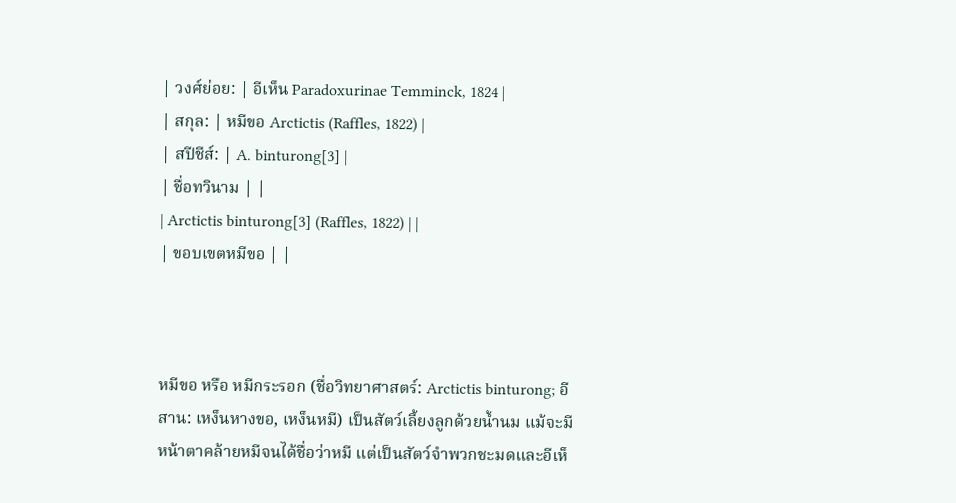| วงศ์ย่อย: | อีเห็น Paradoxurinae Temminck, 1824 |
| สกุล: | หมีขอ Arctictis (Raffles, 1822) |
| สปีชีส์: | A. binturong[3] |
| ชื่อทวินาม | |
| Arctictis binturong[3] (Raffles, 1822) | |
| ขอบเขตหมีขอ | |



หมีขอ หรือ หมีกระรอก (ชื่อวิทยาศาสตร์: Arctictis binturong; อีสาน: เหง็นหางขอ, เหง็นหมี) เป็นสัตว์เลี้ยงลูกด้วยน้ำนม แม้จะมีหน้าตาคล้ายหมีจนได้ชื่อว่าหมี แต่เป็นสัตว์จำพวกชะมดและอีเห็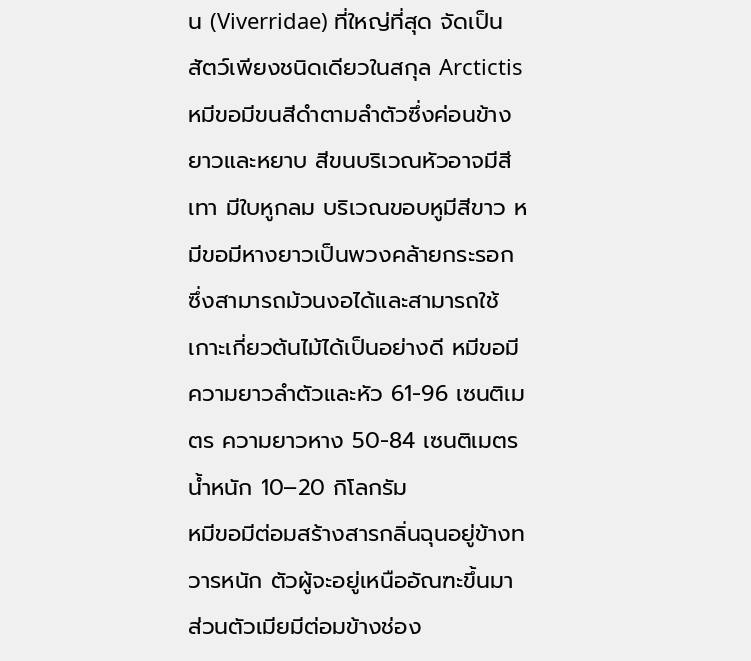น (Viverridae) ที่ใหญ่ที่สุด จัดเป็นสัตว์เพียงชนิดเดียวในสกุล Arctictis
หมีขอมีขนสีดำตามลำตัวซึ่งค่อนข้างยาวและหยาบ สีขนบริเวณหัวอาจมีสีเทา มีใบหูกลม บริเวณขอบหูมีสีขาว หมีขอมีหางยาวเป็นพวงคล้ายกระรอก ซึ่งสามารถม้วนงอได้และสามารถใช้เกาะเกี่ยวต้นไม้ได้เป็นอย่างดี หมีขอมีความยาวลำตัวและหัว 61-96 เซนติเมตร ความยาวหาง 50-84 เซนติเมตร น้ำหนัก 10–20 กิโลกรัม
หมีขอมีต่อมสร้างสารกลิ่นฉุนอยู่ข้างทวารหนัก ตัวผู้จะอยู่เหนืออัณฑะขึ้นมา ส่วนตัวเมียมีต่อมข้างช่อง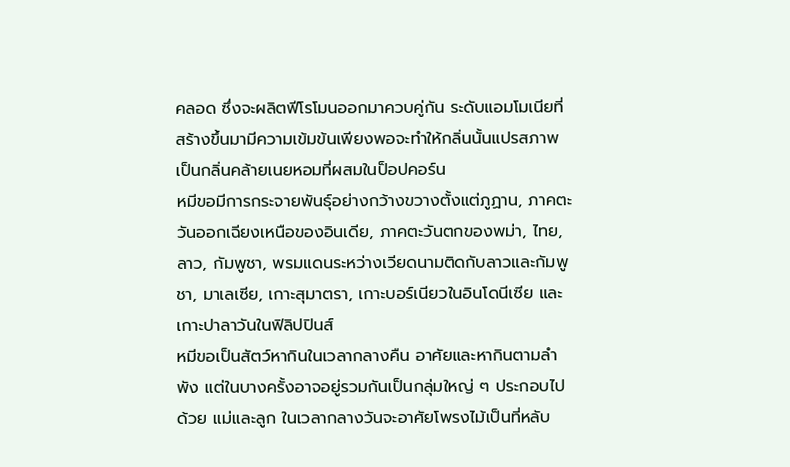คลอด ซึ่งจะผลิตฟีโรโมนออกมาควบคู่กัน ระดับแอมโมเนียที่สร้างขึ้นมามีความเข้มข้นเพียงพอจะทำให้กลิ่นนั้นแปรสภาพเป็นกลิ่นคล้ายเนยหอมที่ผสมในป็อปคอร์น
หมีขอมีการกระจายพันธุ์อย่างกว้างขวางตั้งแต่ภูฏาน, ภาคตะวันออกเฉียงเหนือของอินเดีย, ภาคตะวันตกของพม่า, ไทย, ลาว, กัมพูชา, พรมแดนระหว่างเวียดนามติดกับลาวและกัมพูชา, มาเลเซีย, เกาะสุมาตรา, เกาะบอร์เนียวในอินโดนีเซีย และเกาะปาลาวันในฟิลิปปินส์
หมีขอเป็นสัตว์หากินในเวลากลางคืน อาศัยและหากินตามลำพัง แต่ในบางครั้งอาจอยู่รวมกันเป็นกลุ่มใหญ่ ๆ ประกอบไปด้วย แม่และลูก ในเวลากลางวันจะอาศัยโพรงไม้เป็นที่หลับ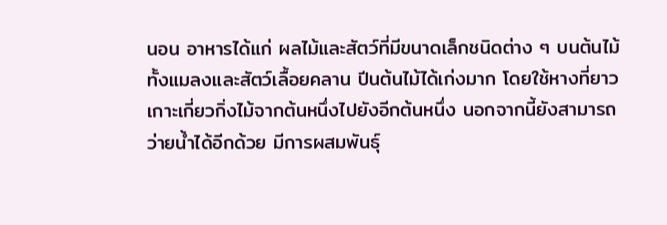นอน อาหารได้แก่ ผลไม้และสัตว์ที่มีขนาดเล็กชนิดต่าง ๆ บนต้นไม้ทั้งแมลงและสัตว์เลื้อยคลาน ปีนต้นไม้ได้เก่งมาก โดยใช้หางที่ยาวเกาะเกี่ยวกิ่งไม้จากต้นหนึ่งไปยังอีกต้นหนึ่ง นอกจากนี้ยังสามารถว่ายน้ำได้อีกด้วย มีการผสมพันธุ์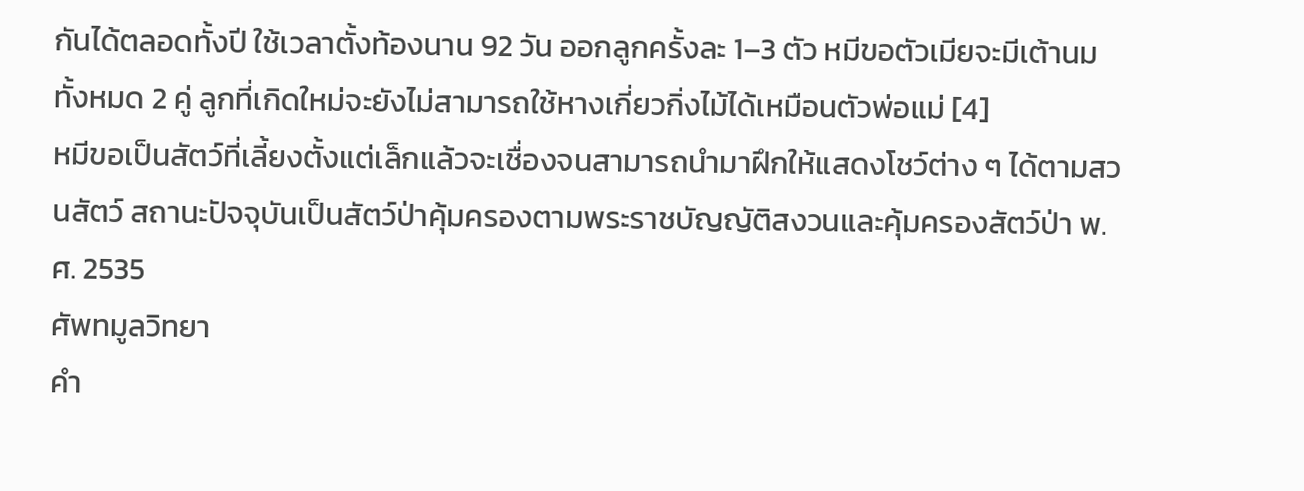กันได้ตลอดทั้งปี ใช้เวลาตั้งท้องนาน 92 วัน ออกลูกครั้งละ 1–3 ตัว หมีขอตัวเมียจะมีเต้านมทั้งหมด 2 คู่ ลูกที่เกิดใหม่จะยังไม่สามารถใช้หางเกี่ยวกิ่งไม้ได้เหมือนตัวพ่อแม่ [4]
หมีขอเป็นสัตว์ที่เลี้ยงตั้งแต่เล็กแล้วจะเชื่องจนสามารถนำมาฝึกให้แสดงโชว์ต่าง ๆ ได้ตามสวนสัตว์ สถานะปัจจุบันเป็นสัตว์ป่าคุ้มครองตามพระราชบัญญัติสงวนและคุ้มครองสัตว์ป่า พ.ศ. 2535
ศัพทมูลวิทยา
คำ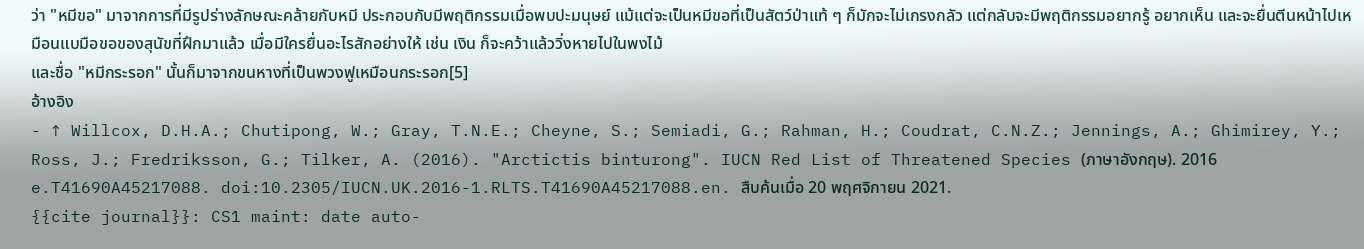ว่า "หมีขอ" มาจากการที่มีรูปร่างลักษณะคล้ายกับหมี ประกอบกับมีพฤติกรรมเมื่อพบปะมนุษย์ แม้แต่จะเป็นหมีขอที่เป็นสัตว์ป่าแท้ ๆ ก็มักจะไม่เกรงกลัว แต่กลับจะมีพฤติกรรมอยากรู้ อยากเห็น และจะยื่นตีนหน้าไปเหมือนแบมือขอของสุนัขที่ฝึกมาแล้ว เมื่อมีใครยื่นอะไรสักอย่างให้ เช่น เงิน ก็จะคว้าแล้ววิ่งหายไปในพงไม้
และชื่อ "หมีกระรอก" นั้นก็มาจากขนหางที่เป็นพวงฟูเหมือนกระรอก[5]
อ้างอิง
- ↑ Willcox, D.H.A.; Chutipong, W.; Gray, T.N.E.; Cheyne, S.; Semiadi, G.; Rahman, H.; Coudrat, C.N.Z.; Jennings, A.; Ghimirey, Y.; Ross, J.; Fredriksson, G.; Tilker, A. (2016). "Arctictis binturong". IUCN Red List of Threatened Species (ภาษาอังกฤษ). 2016 e.T41690A45217088. doi:10.2305/IUCN.UK.2016-1.RLTS.T41690A45217088.en. สืบค้นเมื่อ 20 พฤศจิกายน 2021.
{{cite journal}}: CS1 maint: date auto-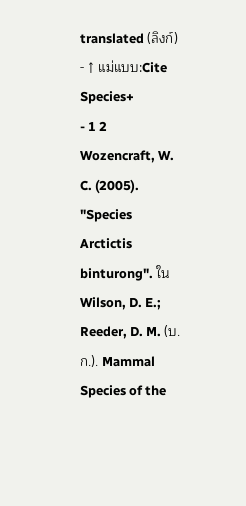translated (ลิงก์) - ↑ แม่แบบ:Cite Species+
- 1 2 Wozencraft, W. C. (2005). "Species Arctictis binturong". ใน Wilson, D. E.; Reeder, D. M. (บ.ก.). Mammal Species of the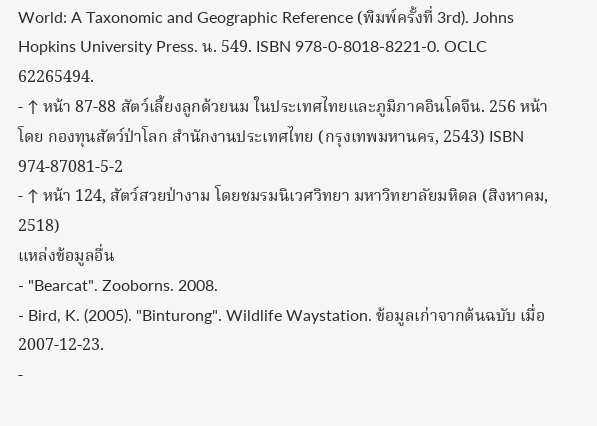World: A Taxonomic and Geographic Reference (พิมพ์ครั้งที่ 3rd). Johns Hopkins University Press. น. 549. ISBN 978-0-8018-8221-0. OCLC 62265494.
- ↑ หน้า 87-88 สัตว์เลี้ยงลูกด้วยนม ในประเทศไทยและภูมิภาคอินโดจีน. 256 หน้า โดย กองทุนสัตว์ป่าโลก สำนักงานประเทศไทย (กรุงเทพมหานคร, 2543) ISBN 974-87081-5-2
- ↑ หน้า 124, สัตว์สวยป่างาม โดยชมรมนิเวศวิทยา มหาวิทยาลัยมหิดล (สิงหาคม, 2518)
แหล่งข้อมูลอื่น
- "Bearcat". Zooborns. 2008.
- Bird, K. (2005). "Binturong". Wildlife Waystation. ข้อมูลเก่าจากต้นฉบับ เมื่อ 2007-12-23.
-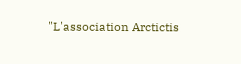"L'association Arctictis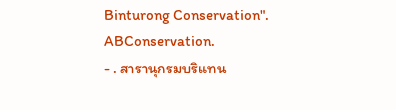Binturong Conservation". ABConservation.
- . สารานุกรมบริแทน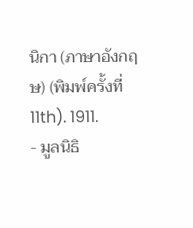นิกา (ภาษาอังกฤษ) (พิมพ์ครั้งที่ 11th). 1911.
- มูลนิธิ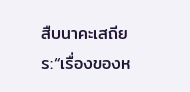สืบนาคะเสถียร:“เรื่องของห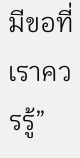มีขอที่เราควรรู้”